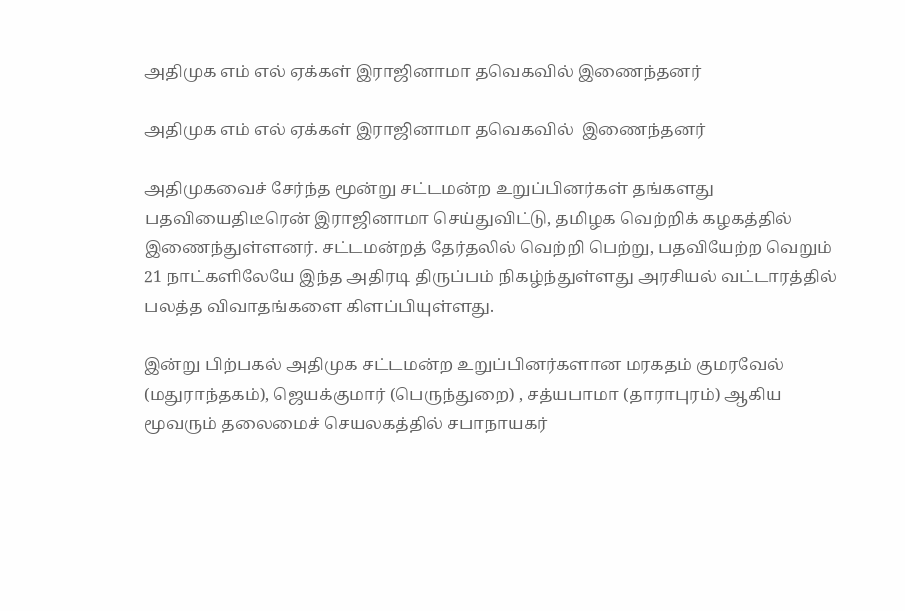அதிமுக எம் எல் ஏக்கள் இராஜினாமா தவெகவில் இணைந்தனர்

அதிமுக எம் எல் ஏக்கள் இராஜினாமா தவெகவில்  இணைந்தனர்

அதிமுகவைச் சேர்ந்த மூன்று சட்டமன்ற உறுப்பினர்கள் தங்களது பதவியைதிடீரென் இராஜினாமா செய்துவிட்டு, தமிழக வெற்றிக் கழகத்தில் இணைந்துள்ளனர். சட்டமன்றத் தேர்தலில் வெற்றி பெற்று, பதவியேற்ற வெறும் 21 நாட்களிலேயே இந்த அதிரடி திருப்பம் நிகழ்ந்துள்ளது அரசியல் வட்டாரத்தில் பலத்த விவாதங்களை கிளப்பியுள்ளது.

இன்று பிற்பகல் அதிமுக சட்டமன்ற உறுப்பினர்களான மரகதம் குமரவேல் (மதுராந்தகம்), ஜெயக்குமார் (பெருந்துறை) , சத்யபாமா (தாராபுரம்) ஆகிய மூவரும் தலைமைச் செயலகத்தில் சபாநாயகர்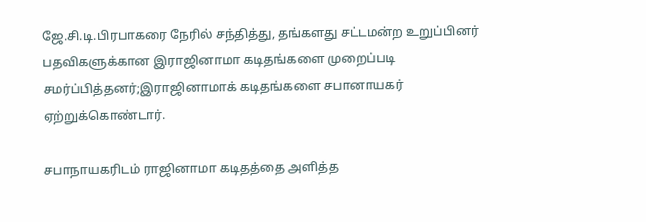ஜே.சி.டி.பிரபாகரை நேரில் சந்தித்து, தங்களது சட்டமன்ற உறுப்பினர் பதவிகளுக்கான இராஜினாமா கடிதங்களை முறைப்படி சமர்ப்பித்தனர்;இராஜினாமாக் கடிதங்களை சபானாயகர் ஏற்றுக்கொண்டார்.

சபாநாயகரிடம் ராஜினாமா கடிதத்தை அளித்த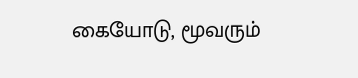கையோடு, மூவரும்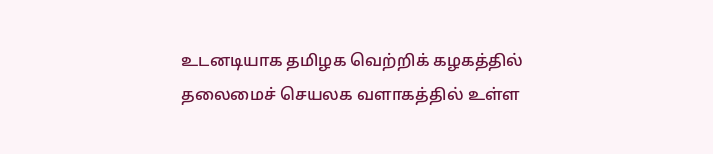உடனடியாக தமிழக வெற்றிக் கழகத்தில் தலைமைச் செயலக வளாகத்தில் உள்ள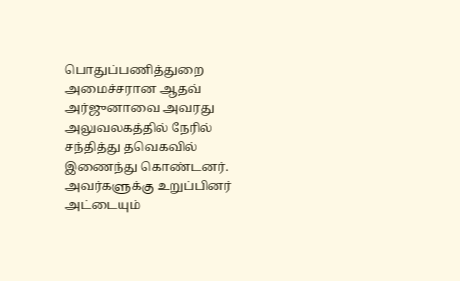பொதுப்பணித்துறை அமைச்சரான ஆதவ் அர்ஜுனாவை அவரது அலுவலகத்தில் நேரில் சந்தித்து தவெகவில் இணைந்து கொண்டனர். அவர்களுக்கு உறுப்பினர் அட்டையும்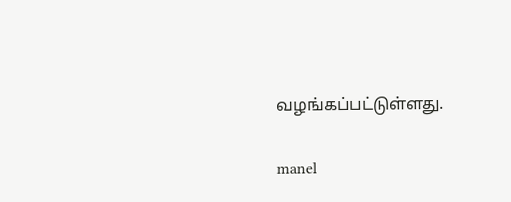வழங்கப்பட்டுள்ளது.

manel